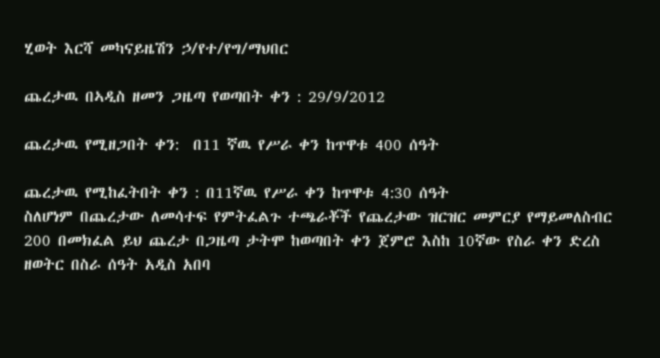ሂወት እርሻ መካናይዜሽን ኃ/የተ/የግ/ማህበር

ጨረታዉ በኣዲስ ዘመን ጋዜጣ የወጣበት ቀን : 29/9/2012

ጨረታዉ የሚዘጋበት ቀን:  በ11 ኛዉ የሥራ ቀን ከጥዋቱ 400 ሰዓት

ጨረታዉ የሚከፈትበት ቀን : በ11ኛዉ የሥራ ቀን ከጥዋቱ 4:30 ሰዓት                                               ስለሆነም በጨረታው ለመሳተፍ የምትፈልጉ ተጫራቾች የጨረታው ዝርዝር መምርያ የማይመለስብር 200 በመክፈል ይህ ጨረታ በጋዜጣ ታትሞ ከወጣበት ቀን ጀምሮ እስከ 10ኛው የስራ ቀን ድረስ ዘወትር በስራ ሰዓት አዲስ አበባ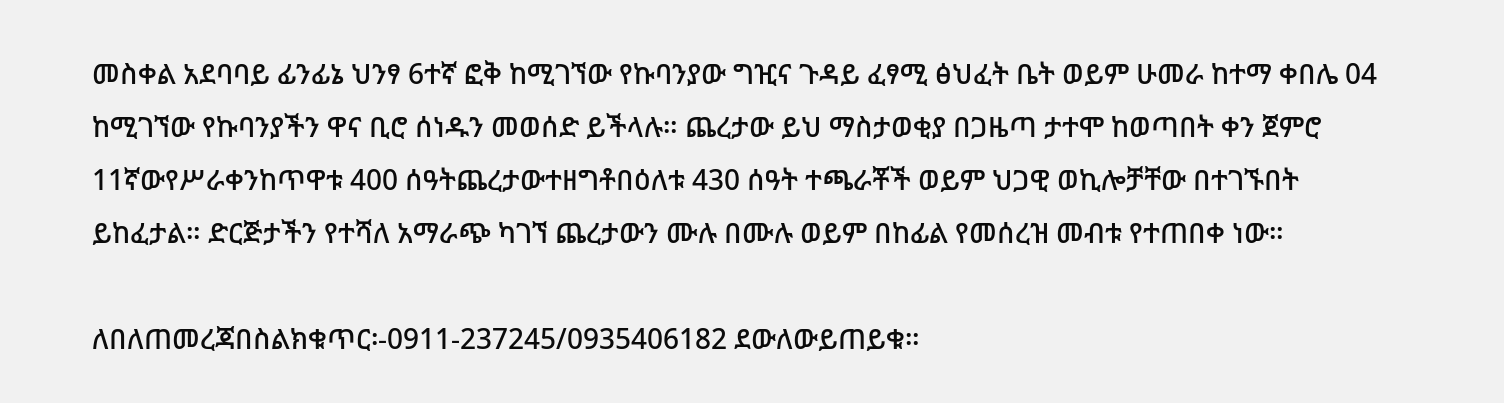መስቀል አደባባይ ፊንፊኔ ህንፃ 6ተኛ ፎቅ ከሚገኘው የኩባንያው ግዢና ጉዳይ ፈፃሚ ፅህፈት ቤት ወይም ሁመራ ከተማ ቀበሌ 04 ከሚገኘው የኩባንያችን ዋና ቢሮ ሰነዱን መወሰድ ይችላሉ። ጨረታው ይህ ማስታወቂያ በጋዜጣ ታተሞ ከወጣበት ቀን ጀምሮ 11ኛውየሥራቀንከጥዋቱ 400 ሰዓትጨረታውተዘግቶበዕለቱ 430 ሰዓት ተጫራቾች ወይም ህጋዊ ወኪሎቻቸው በተገኙበት ይከፈታል። ድርጅታችን የተሻለ አማራጭ ካገኘ ጨረታውን ሙሉ በሙሉ ወይም በከፊል የመሰረዝ መብቱ የተጠበቀ ነው።

ለበለጠመረጃበስልክቁጥር፡-0911-237245/0935406182 ደውለውይጠይቁ።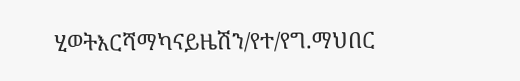ሂወትእርሻማካናይዜሽን/የተ/የግ.ማህበር